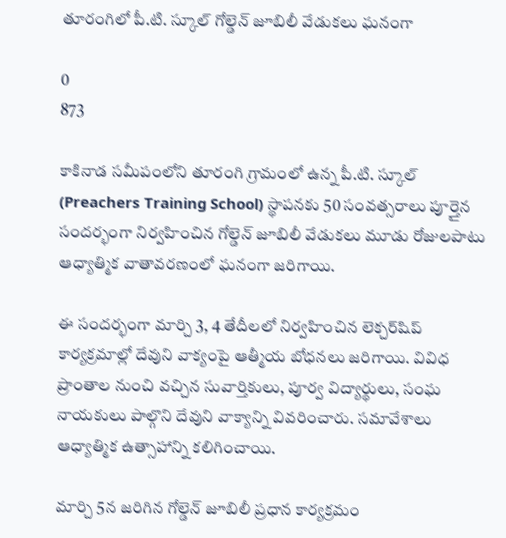తూరంగిలో పీ.టి. స్కూల్ గోల్డెన్ జూబిలీ వేడుకలు ఘనంగా

0
873

కాకినాడ సమీపంలోని తూరంగి గ్రామంలో ఉన్న పీ.టి. స్కూల్ (Preachers Training School) స్థాపనకు 50 సంవత్సరాలు పూర్తైన సందర్భంగా నిర్వహించిన గోల్డెన్ జూబిలీ వేడుకలు మూడు రోజులపాటు ఆధ్యాత్మిక వాతావరణంలో ఘనంగా జరిగాయి.

ఈ సందర్భంగా మార్చి 3, 4 తేదీలలో నిర్వహించిన లెక్చర్‌షిప్ కార్యక్రమాల్లో దేవుని వాక్యంపై ఆత్మీయ బోధనలు జరిగాయి. వివిధ ప్రాంతాల నుంచి వచ్చిన సువార్తికులు, పూర్వ విద్యార్థులు, సంఘ నాయకులు పాల్గొని దేవుని వాక్యాన్ని వివరించారు. సమావేశాలు ఆధ్యాత్మిక ఉత్సాహాన్ని కలిగించాయి.

మార్చి 5న జరిగిన గోల్డెన్ జూబిలీ ప్రధాన కార్యక్రమం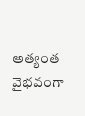అత్యంత వైభవంగా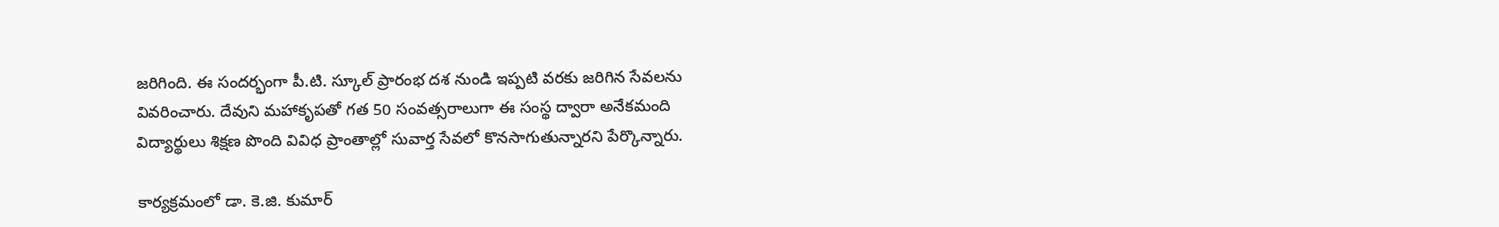జరిగింది. ఈ సందర్భంగా పీ.టి. స్కూల్ ప్రారంభ దశ నుండి ఇప్పటి వరకు జరిగిన సేవలను వివరించారు. దేవుని మహాకృపతో గత 50 సంవత్సరాలుగా ఈ సంస్థ ద్వారా అనేకమంది విద్యార్థులు శిక్షణ పొంది వివిధ ప్రాంతాల్లో సువార్త సేవలో కొనసాగుతున్నారని పేర్కొన్నారు.

కార్యక్రమంలో డా. కె.జి. కుమార్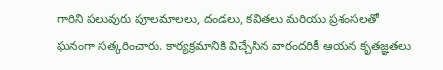గారిని పలువురు పూలమాలలు, దండలు, కవితలు మరియు ప్రశంసలతో ఘనంగా సత్కరించారు. కార్యక్రమానికి విచ్చేసిన వారందరికీ ఆయన కృతజ్ఞతలు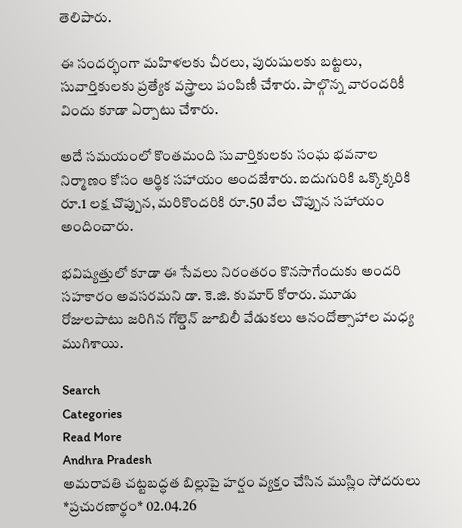తెలిపారు.

ఈ సందర్భంగా మహిళలకు చీరలు, పురుషులకు బట్టలు, సువార్తికులకు ప్రత్యేక వస్త్రాలు పంపిణీ చేశారు. పాల్గొన్న వారందరికీ విందు కూడా ఏర్పాటు చేశారు.

అదే సమయంలో కొంతమంది సువార్తికులకు సంఘ భవనాల నిర్మాణం కోసం ఆర్థిక సహాయం అందజేశారు. ఐదుగురికి ఒక్కొక్కరికి రూ.1 లక్ష చొప్పున, మరికొందరికి రూ.50 వేల చొప్పున సహాయం అందించారు.

భవిష్యత్తులో కూడా ఈ సేవలు నిరంతరం కొనసాగేందుకు అందరి సహకారం అవసరమని డా. కె.జి. కుమార్ కోరారు. మూడు రోజులపాటు జరిగిన గోల్డెన్ జూబిలీ వేడుకలు ఆనందోత్సాహాల మధ్య ముగిశాయి.

Search
Categories
Read More
Andhra Pradesh
అమరావతి చట్టబద్ధత బిల్లుపై హర్షం వ్యక్తం చేసిన ముస్లిం సోదరులు
*ప్రచురణార్థం* 02.04.26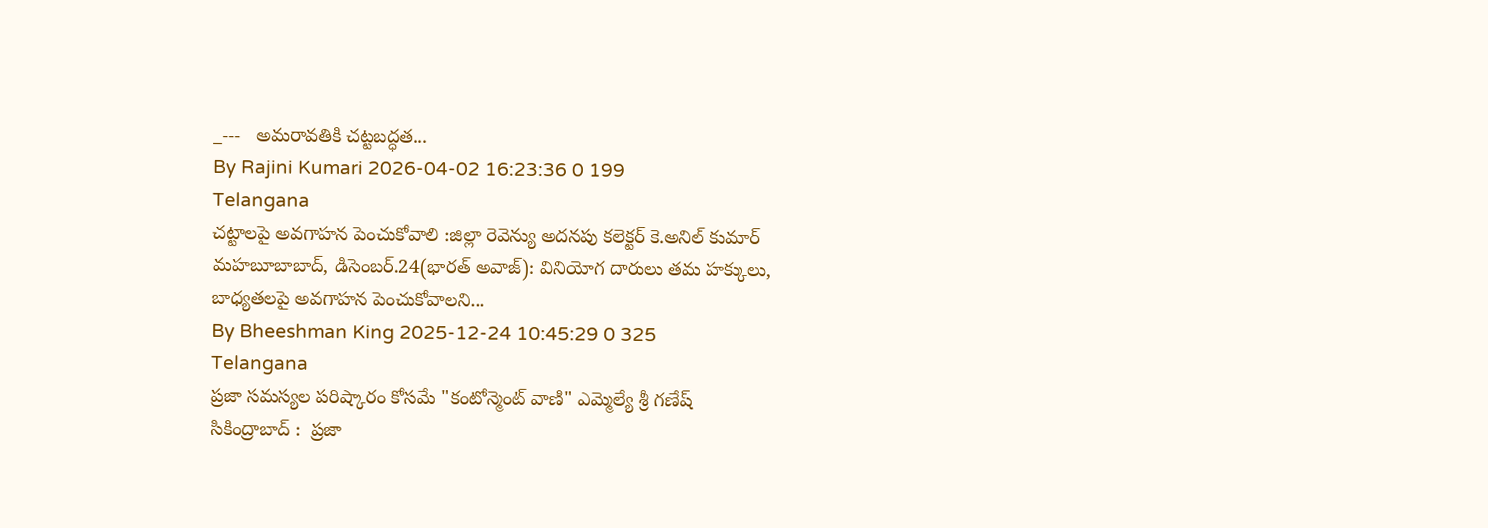_---   అమరావతికి చట్టబద్ధత...
By Rajini Kumari 2026-04-02 16:23:36 0 199
Telangana
చట్టాలపై అవగాహన పెంచుకోవాలి :జిల్లా రెవెన్యు అదనపు కలెక్టర్ కె.అనిల్ కుమార్
మహబూబాబాద్, డిసెంబర్.24(భారత్ అవాజ్): వినియోగ దారులు తమ హక్కులు, బాధ్యతలపై అవగాహన పెంచుకోవాలని...
By Bheeshman King 2025-12-24 10:45:29 0 325
Telangana
ప్రజా సమస్యల పరిష్కారం కోసమే "కంటోన్మెంట్ వాణి" ఎమ్మెల్యే శ్రీ గణేష్
సికింద్రాబాద్ :  ప్రజా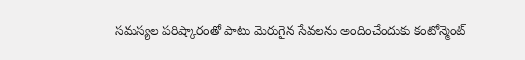సమస్యల పరిష్కారంతో పాటు మెరుగైన సేవలను అందించేందుకు కంటోన్మెంట్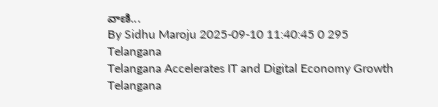వాణి...
By Sidhu Maroju 2025-09-10 11:40:45 0 295
Telangana
Telangana Accelerates IT and Digital Economy Growth
Telangana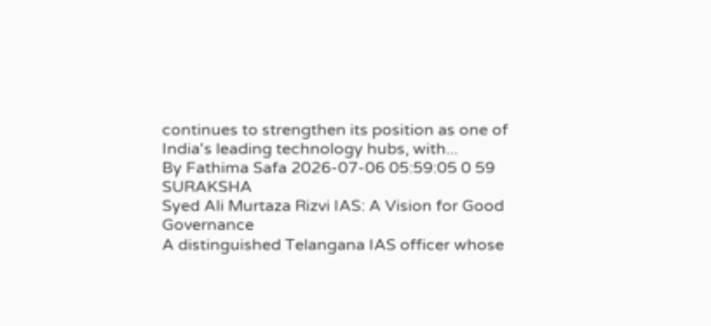continues to strengthen its position as one of India's leading technology hubs, with...
By Fathima Safa 2026-07-06 05:59:05 0 59
SURAKSHA
Syed Ali Murtaza Rizvi IAS: A Vision for Good Governance
A distinguished Telangana IAS officer whose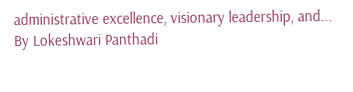administrative excellence, visionary leadership, and...
By Lokeshwari Panthadi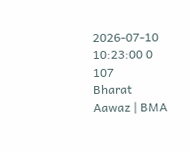2026-07-10 10:23:00 0 107
Bharat Aawaz | BMA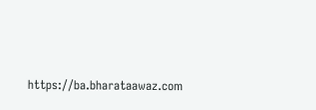https://ba.bharataawaz.com